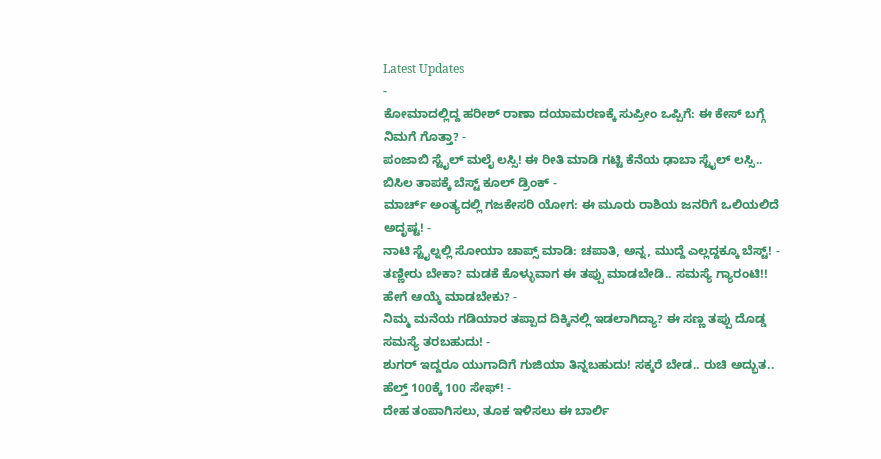Latest Updates
-
ಕೋಮಾದಲ್ಲಿದ್ದ ಹರೀಶ್ ರಾಣಾ ದಯಾಮರಣಕ್ಕೆ ಸುಪ್ರೀಂ ಒಪ್ಪಿಗೆ: ಈ ಕೇಸ್ ಬಗ್ಗೆ ನಿಮಗೆ ಗೊತ್ತಾ? -
ಪಂಜಾಬಿ ಸ್ಟೈಲ್ ಮಲೈ ಲಸ್ಸಿ! ಈ ರೀತಿ ಮಾಡಿ ಗಟ್ಟಿ ಕೆನೆಯ ಢಾಬಾ ಸ್ಟೈಲ್ ಲಸ್ಸಿ.. ಬಿಸಿಲ ತಾಪಕ್ಕೆ ಬೆಸ್ಟ್ ಕೂಲ್ ಡ್ರಿಂಕ್ -
ಮಾರ್ಚ್ ಅಂತ್ಯದಲ್ಲಿ ಗಜಕೇಸರಿ ಯೋಗ: ಈ ಮೂರು ರಾಶಿಯ ಜನರಿಗೆ ಒಲಿಯಲಿದೆ ಅದೃಷ್ಟ! -
ನಾಟಿ ಸ್ಟೈಲ್ನಲ್ಲಿ ಸೋಯಾ ಚಾಪ್ಸ್ ಮಾಡಿ: ಚಪಾತಿ, ಅನ್ನ, ಮುದ್ದೆ ಎಲ್ಲದ್ದಕ್ಕೂ ಬೆಸ್ಟ್! -
ತಣ್ಣೀರು ಬೇಕಾ? ಮಡಕೆ ಕೊಳ್ಳುವಾಗ ಈ ತಪ್ಪು ಮಾಡಬೇಡಿ.. ಸಮಸ್ಯೆ ಗ್ಯಾರಂಟಿ!! ಹೇಗೆ ಆಯ್ಕೆ ಮಾಡಬೇಕು? -
ನಿಮ್ಮ ಮನೆಯ ಗಡಿಯಾರ ತಪ್ಪಾದ ದಿಕ್ಕಿನಲ್ಲಿ ಇಡಲಾಗಿದ್ಯಾ? ಈ ಸಣ್ಣ ತಪ್ಪು ದೊಡ್ಡ ಸಮಸ್ಯೆ ತರಬಹುದು! -
ಶುಗರ್ ಇದ್ದರೂ ಯುಗಾದಿಗೆ ಗುಜಿಯಾ ತಿನ್ನಬಹುದು! ಸಕ್ಕರೆ ಬೇಡ.. ರುಚಿ ಅದ್ಭುತ.. ಹೆಲ್ತ್ 100ಕ್ಕೆ 100 ಸೇಫ್! -
ದೇಹ ತಂಪಾಗಿಸಲು, ತೂಕ ಇಳಿಸಲು ಈ ಬಾರ್ಲಿ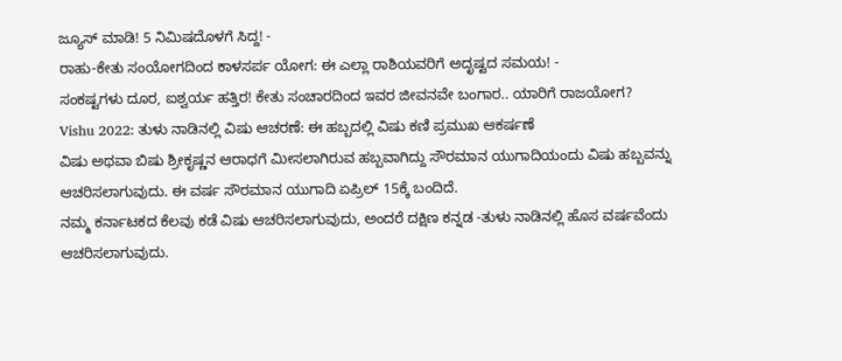ಜ್ಯೂಸ್ ಮಾಡಿ! 5 ನಿಮಿಷದೊಳಗೆ ಸಿದ್ದ! -
ರಾಹು-ಕೇತು ಸಂಯೋಗದಿಂದ ಕಾಳಸರ್ಪ ಯೋಗ: ಈ ಎಲ್ಲಾ ರಾಶಿಯವರಿಗೆ ಅದೃಷ್ಟದ ಸಮಯ! -
ಸಂಕಷ್ಟಗಳು ದೂರ, ಐಶ್ವರ್ಯ ಹತ್ತಿರ! ಕೇತು ಸಂಚಾರದಿಂದ ಇವರ ಜೀವನವೇ ಬಂಗಾರ.. ಯಾರಿಗೆ ರಾಜಯೋಗ?
Vishu 2022: ತುಳು ನಾಡಿನಲ್ಲಿ ವಿಷು ಆಚರಣೆ: ಈ ಹಬ್ಬದಲ್ಲಿ ವಿಷು ಕಣಿ ಪ್ರಮುಖ ಆಕರ್ಷಣೆ
ವಿಷು ಅಥವಾ ಬಿಷು ಶ್ರೀಕೃಷ್ಣನ ಆರಾಧಗೆ ಮೀಸಲಾಗಿರುವ ಹಬ್ಬವಾಗಿದ್ದು ಸೌರಮಾನ ಯುಗಾದಿಯಂದು ವಿಷು ಹಬ್ಬವನ್ನು ಆಚರಿಸಲಾಗುವುದು. ಈ ವರ್ಷ ಸೌರಮಾನ ಯುಗಾದಿ ಏಪ್ರಿಲ್ 15ಕ್ಕೆ ಬಂದಿದೆ.
ನಮ್ಮ ಕರ್ನಾಟಕದ ಕೆಲವು ಕಡೆ ವಿಷು ಆಚರಿಸಲಾಗುವುದು, ಅಂದರೆ ದಕ್ಷಿಣ ಕನ್ನಡ -ತುಳು ನಾಡಿನಲ್ಲಿ ಹೊಸ ವರ್ಷವೆಂದು ಆಚರಿಸಲಾಗುವುದು.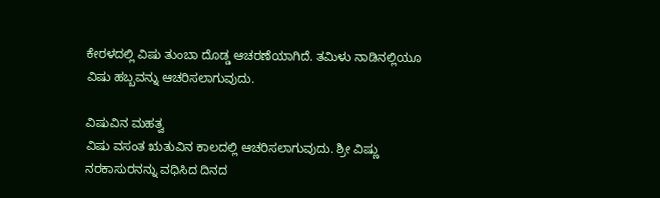ಕೇರಳದಲ್ಲಿ ವಿಷು ತುಂಬಾ ದೊಡ್ಡ ಆಚರಣೆಯಾಗಿದೆ. ತಮಿಳು ನಾಡಿನಲ್ಲಿಯೂ ವಿಷು ಹಬ್ಬವನ್ನು ಆಚರಿಸಲಾಗುವುದು.

ವಿಷುವಿನ ಮಹತ್ವ
ವಿಷು ವಸಂತ ಋತುವಿನ ಕಾಲದಲ್ಲಿ ಆಚರಿಸಲಾಗುವುದು. ಶ್ರೀ ವಿಷ್ಣು ನರಕಾಸುರನನ್ನು ವಧಿಸಿದ ದಿನದ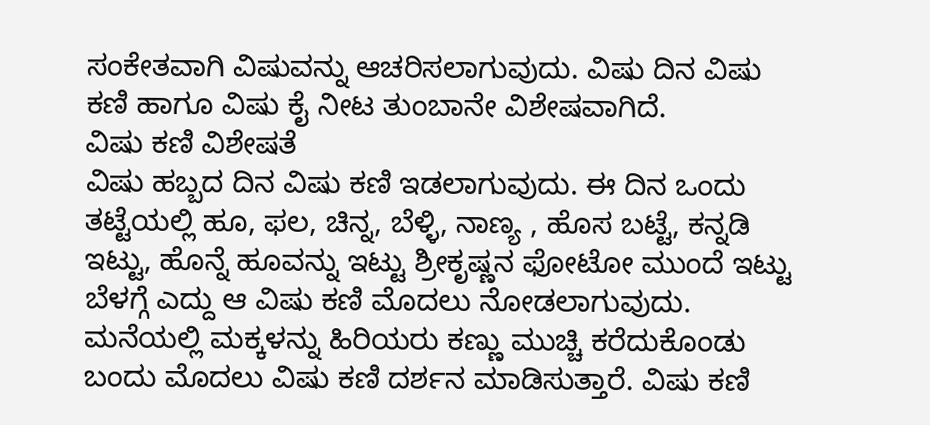ಸಂಕೇತವಾಗಿ ವಿಷುವನ್ನು ಆಚರಿಸಲಾಗುವುದು. ವಿಷು ದಿನ ವಿಷು ಕಣಿ ಹಾಗೂ ವಿಷು ಕೈ ನೀಟ ತುಂಬಾನೇ ವಿಶೇಷವಾಗಿದೆ.
ವಿಷು ಕಣಿ ವಿಶೇಷತೆ
ವಿಷು ಹಬ್ಬದ ದಿನ ವಿಷು ಕಣಿ ಇಡಲಾಗುವುದು. ಈ ದಿನ ಒಂದು ತಟ್ಟೆಯಲ್ಲಿ ಹೂ, ಫಲ, ಚಿನ್ನ, ಬೆಳ್ಳಿ, ನಾಣ್ಯ , ಹೊಸ ಬಟ್ಟೆ, ಕನ್ನಡಿ ಇಟ್ಟು, ಹೊನ್ನೆ ಹೂವನ್ನು ಇಟ್ಟು ಶ್ರೀಕೃಷ್ಣನ ಫೋಟೋ ಮುಂದೆ ಇಟ್ಟು ಬೆಳಗ್ಗೆ ಎದ್ದು ಆ ವಿಷು ಕಣಿ ಮೊದಲು ನೋಡಲಾಗುವುದು. ಮನೆಯಲ್ಲಿ ಮಕ್ಕಳನ್ನು ಹಿರಿಯರು ಕಣ್ಣು ಮುಚ್ಚಿ ಕರೆದುಕೊಂಡು ಬಂದು ಮೊದಲು ವಿಷು ಕಣಿ ದರ್ಶನ ಮಾಡಿಸುತ್ತಾರೆ. ವಿಷು ಕಣಿ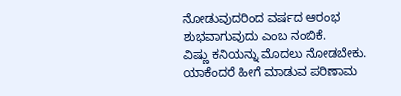ನೋಡುವುದರಿಂದ ವರ್ಷದ ಆರಂಭ ಶುಭವಾಗುವುದು ಎಂಬ ನಂಬಿಕೆ.
ವಿಷ್ಣು ಕನಿಯನ್ನು ಮೊದಲು ನೋಡಬೇಕು. ಯಾಕೆಂದರೆ ಹೀಗೆ ಮಾಡುವ ಪರಿಣಾಮ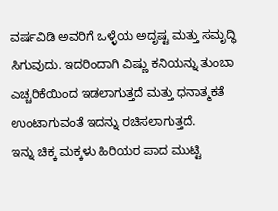ವರ್ಷವಿಡಿ ಅವರಿಗೆ ಒಳ್ಳೆಯ ಅದೃಷ್ಟ ಮತ್ತು ಸಮೃದ್ಧಿ ಸಿಗುವುದು. ಇದರಿಂದಾಗಿ ವಿಷ್ಣು ಕನಿಯನ್ನು ತುಂಬಾ ಎಚ್ಚರಿಕೆಯಿಂದ ಇಡಲಾಗುತ್ತದೆ ಮತ್ತು ಧನಾತ್ಮಕತೆ ಉಂಟಾಗುವಂತೆ ಇದನ್ನು ರಚಿಸಲಾಗುತ್ತದೆ.
ಇನ್ನು ಚಿಕ್ಕ ಮಕ್ಕಳು ಹಿರಿಯರ ಪಾದ ಮುಟ್ಟಿ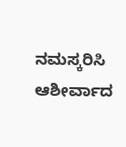ನಮಸ್ಕರಿಸಿ ಆಶೀರ್ವಾದ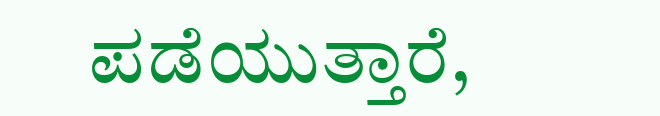ಪಡೆಯುತ್ತಾರೆ,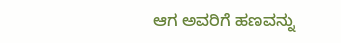ಆಗ ಅವರಿಗೆ ಹಣವನ್ನು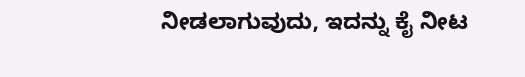ನೀಡಲಾಗುವುದು, ಇದನ್ನು ಕೈ ನೀಟ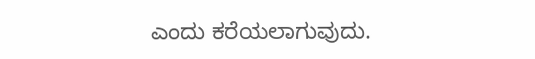ಎಂದು ಕರೆಯಲಾಗುವುದು.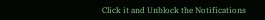Click it and Unblock the Notifications